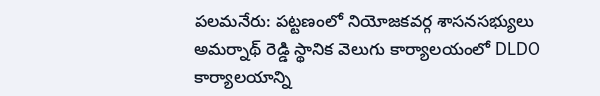పలమనేరు: పట్టణంలో నియోజకవర్గ శాసనసభ్యులు అమర్నాథ్ రెడ్డి స్థానిక వెలుగు కార్యాలయంలో DLDO కార్యాలయాన్ని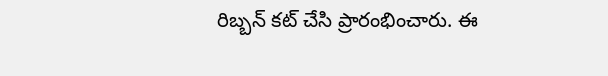రిబ్బన్ కట్ చేసి ప్రారంభించారు. ఈ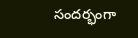సందర్భంగా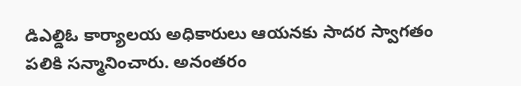డిఎల్డిఓ కార్యాలయ అధికారులు ఆయనకు సాదర స్వాగతం పలికి సన్మానించారు. అనంతరం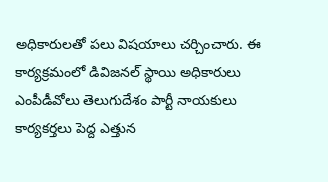అధికారులతో పలు విషయాలు చర్చించారు. ఈ కార్యక్రమంలో డివిజనల్ స్థాయి అధికారులు ఎంపీడీవోలు తెలుగుదేశం పార్టీ నాయకులు కార్యకర్తలు పెద్ద ఎత్తున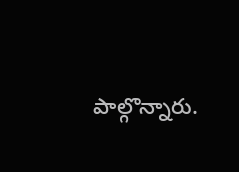పాల్గొన్నారు.